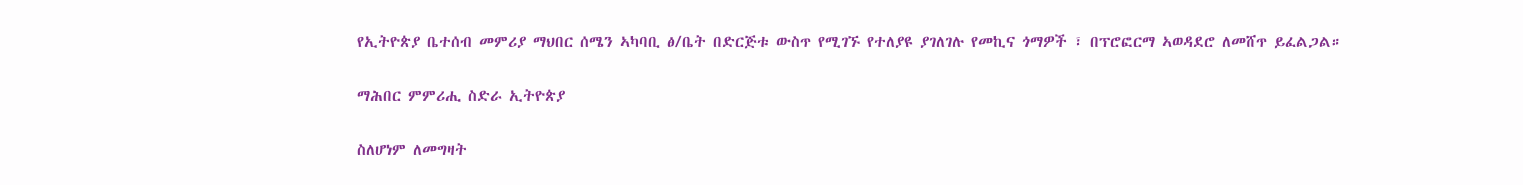የኢትዮጵያ ቤተሰብ መምሪያ ማህበር ሰሜን ኣካባቢ ፅ/ቤት በድርጅቱ ውስጥ የሚገኙ የተለያዩ ያገለገሉ የመኪና ጎማዎች ፣ በፕሮፎርማ ኣወዳደሮ ለመሸጥ ይፈልጋል።

ማሕበር ምምሪሒ ስድራ ኢትዮጵያ

ስለሆነም ለመግዛት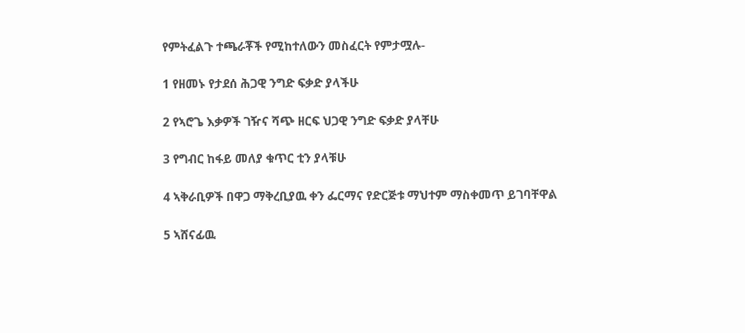የምትፈልጉ ተጫራቾች የሚከተለውን መስፈርት የምታሟሉ-

1 የዘመኑ የታደሰ ሕጋዊ ንግድ ፍቃድ ያላችሁ

2 የኣሮጌ እቃዎች ገዥና ሻጭ ዘርፍ ህጋዊ ንግድ ፍቃድ ያላቸሁ

3 የግብር ከፋይ መለያ ቁጥር ቲን ያላቹሁ

4 ኣቅራቢዎች በዋጋ ማቅረቢያዉ ቀን ፌርማና የድርጅቱ ማህተም ማስቀመጥ ይገባቸዋል

5 ኣሸናፊዉ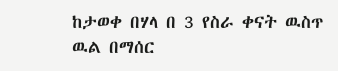ከታወቀ በሃላ በ 3 የስራ ቀናት ዉስጥ ዉል በማሰር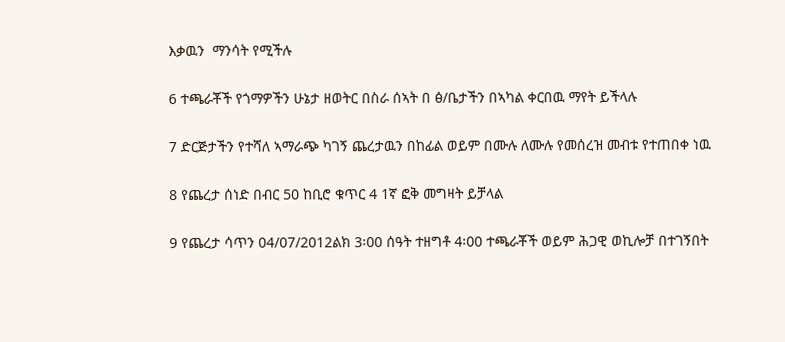እቃዉን  ማንሳት የሚችሉ

6 ተጫራቾች የጎማዎችን ሁኔታ ዘወትር በስራ ሰኣት በ ፅ/ቤታችን በኣካል ቀርበዉ ማየት ይችላሉ

7 ድርጅታችን የተሻለ ኣማራጭ ካገኝ ጨረታዉን በከፊል ወይም በሙሉ ለሙሉ የመሰረዝ መብቱ የተጠበቀ ነዉ

8 የጨረታ ሰነድ በብር 50 ከቢሮ ቁጥር 4 1ኛ ፎቅ መግዛት ይቻላል

9 የጨረታ ሳጥን 04/07/2012ልክ 3፡00 ሰዓት ተዘግቶ 4፡00 ተጫራቾች ወይም ሕጋዊ ወኪሎቻ በተገኝበት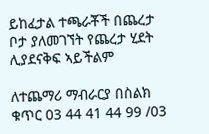ይከፈታል ተጫራቾች በጨረታ ቦታ ያለመገኘት የጨረታ ሂደት ሊያደናቅፍ ኣይችልም

ለተጨማሪ ማብራርያ በስልክ ቁጥር 03 44 41 44 99 /03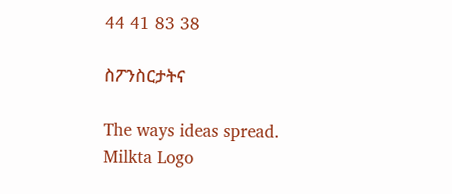44 41 83 38

ስፖንስርታትና

The ways ideas spread.
Milkta Logo